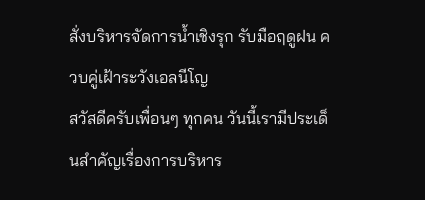สั่งบริหารจัดการน้ำเชิงรุก รับมือฤดูฝน ควบคู่เฝ้าระวังเอลนีโญ
สวัสดีครับเพื่อนๆ ทุกคน วันนี้เรามีประเด็นสำคัญเรื่องการบริหาร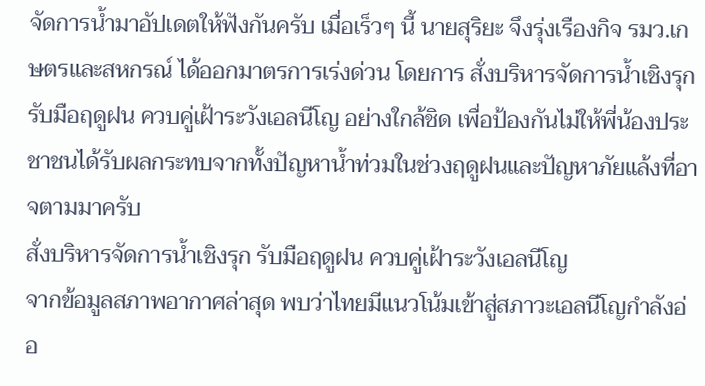จัดการน้ำมาอัปเดตให้ฟังกันครับ เมื่อเร็วๆ นี้ นายสุริยะ จึงรุ่งเรืองกิจ รมว.เกษตรและสหกรณ์ ได้ออกมาตรการเร่งด่วน โดยการ สั่งบริหารจัดการน้ำเชิงรุก รับมือฤดูฝน ควบคู่เฝ้าระวังเอลนีโญ อย่างใกล้ชิด เพื่อป้องกันไม่ให้พี่น้องประชาชนได้รับผลกระทบจากทั้งปัญหาน้ำท่วมในช่วงฤดูฝนและปัญหาภัยแล้งที่อาจตามมาครับ
สั่งบริหารจัดการน้ำเชิงรุก รับมือฤดูฝน ควบคู่เฝ้าระวังเอลนีโญ
จากข้อมูลสภาพอากาศล่าสุด พบว่าไทยมีแนวโน้มเข้าสู่สภาวะเอลนีโญกำลังอ่อ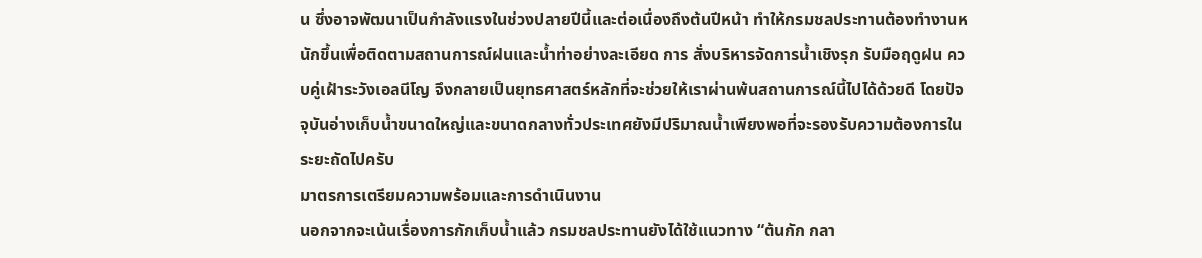น ซึ่งอาจพัฒนาเป็นกำลังแรงในช่วงปลายปีนี้และต่อเนื่องถึงต้นปีหน้า ทำให้กรมชลประทานต้องทำงานหนักขึ้นเพื่อติดตามสถานการณ์ฝนและน้ำท่าอย่างละเอียด การ สั่งบริหารจัดการน้ำเชิงรุก รับมือฤดูฝน ควบคู่เฝ้าระวังเอลนีโญ จึงกลายเป็นยุทธศาสตร์หลักที่จะช่วยให้เราผ่านพ้นสถานการณ์นี้ไปได้ด้วยดี โดยปัจจุบันอ่างเก็บน้ำขนาดใหญ่และขนาดกลางทั่วประเทศยังมีปริมาณน้ำเพียงพอที่จะรองรับความต้องการในระยะถัดไปครับ
มาตรการเตรียมความพร้อมและการดำเนินงาน
นอกจากจะเน้นเรื่องการกักเก็บน้ำแล้ว กรมชลประทานยังได้ใช้แนวทาง “ต้นกัก กลา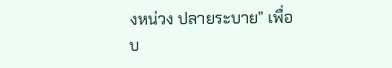งหน่วง ปลายระบาย” เพื่อบ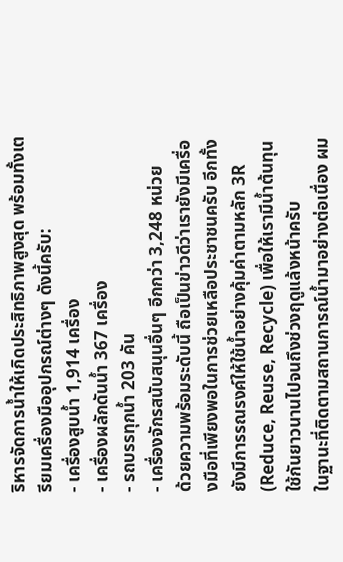ริหารจัดการน้ำให้เกิดประสิทธิภาพสูงสุด พร้อมทั้งเตรียมเครื่องมืออุปกรณ์ต่างๆ ดังนี้ครับ:
- เครื่องสูบน้ำ 1,914 เครื่อง
- เครื่องผลักดันน้ำ 367 เครื่อง
- รถบรรทุกน้ำ 203 คัน
- เครื่องจักรสนับสนุนอื่นๆ อีกกว่า 3,248 หน่วย
ด้วยความพร้อมระดับนี้ ถือเป็นข่าวดีว่าเรายังมีเครื่องมือที่เพียงพอในการช่วยเหลือประชาชนครับ อีกทั้งยังมีการรณรงค์ให้ใช้น้ำอย่างคุ้มค่าตามหลัก 3R (Reduce, Reuse, Recycle) เพื่อให้เรามีน้ำต้นทุนใช้กันยาวนานไปจนถึงช่วงฤดูแล้งหน้าครับ
ในฐานะที่ติดตามสถานการณ์น้ำมาอย่างต่อเนื่อง ผม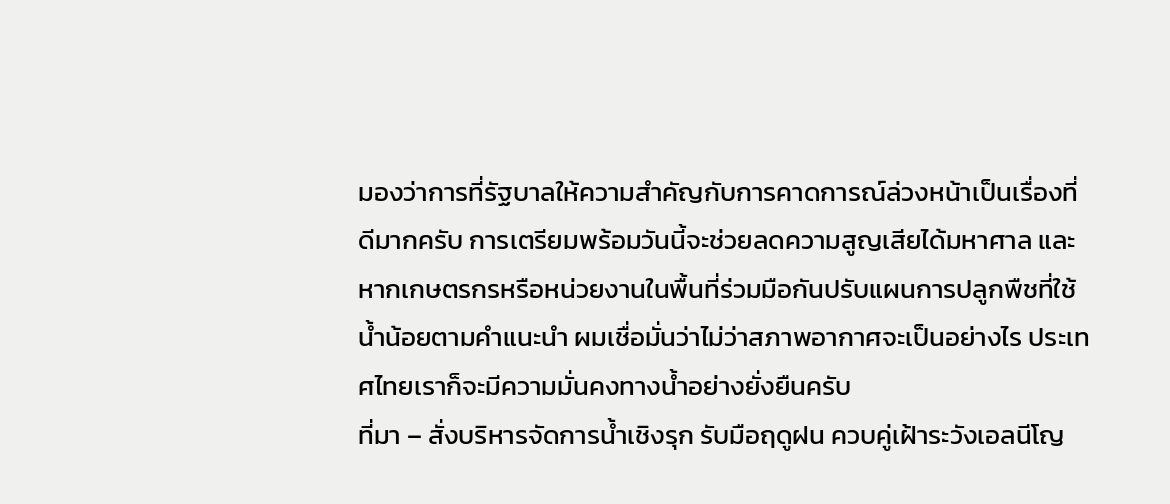มองว่าการที่รัฐบาลให้ความสำคัญกับการคาดการณ์ล่วงหน้าเป็นเรื่องที่ดีมากครับ การเตรียมพร้อมวันนี้จะช่วยลดความสูญเสียได้มหาศาล และหากเกษตรกรหรือหน่วยงานในพื้นที่ร่วมมือกันปรับแผนการปลูกพืชที่ใช้น้ำน้อยตามคำแนะนำ ผมเชื่อมั่นว่าไม่ว่าสภาพอากาศจะเป็นอย่างไร ประเทศไทยเราก็จะมีความมั่นคงทางน้ำอย่างยั่งยืนครับ
ที่มา – สั่งบริหารจัดการน้ำเชิงรุก รับมือฤดูฝน ควบคู่เฝ้าระวังเอลนีโญ